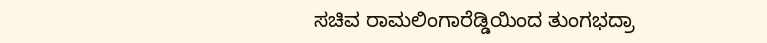ಸಚಿವ ರಾಮಲಿಂಗಾರೆಡ್ಡಿಯಿಂದ ತುಂಗಭದ್ರಾ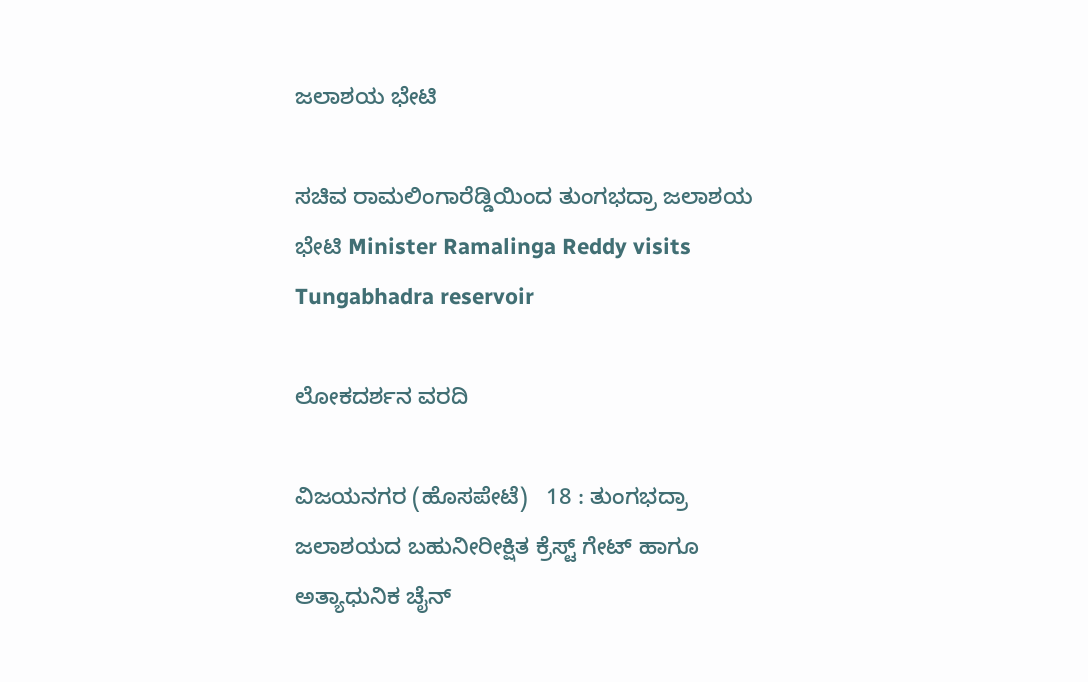ಜಲಾಶಯ ಭೇಟಿ

ಸಚಿವ ರಾಮಲಿಂಗಾರೆಡ್ಡಿಯಿಂದ ತುಂಗಭದ್ರಾ ಜಲಾಶಯ ಭೇಟಿ Minister Ramalinga Reddy visits Tungabhadra reservoir

ಲೋಕದರ್ಶನ ವರದಿ

ವಿಜಯನಗರ (ಹೊಸಪೇಟೆ)   18 : ತುಂಗಭದ್ರಾ ಜಲಾಶಯದ ಬಹುನೀರೀಕ್ಷಿತ ಕ್ರೆಸ್ಟ್‌ ಗೇಟ್ ಹಾಗೂ ಅತ್ಯಾಧುನಿಕ ಚೈನ್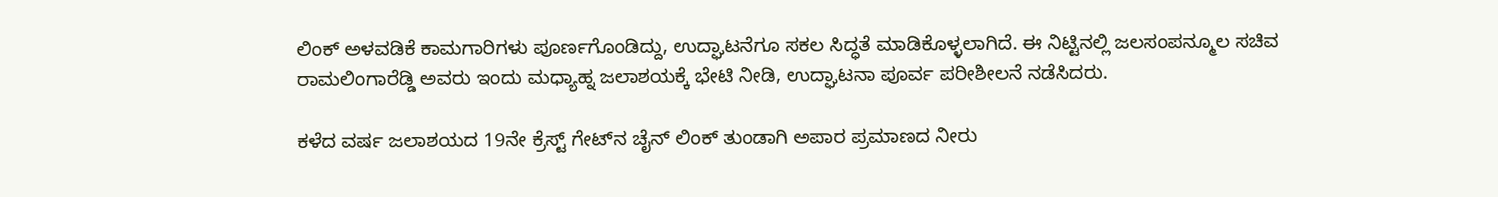ಲಿಂಕ್ ಅಳವಡಿಕೆ ಕಾಮಗಾರಿಗಳು ಪೂರ್ಣಗೊಂಡಿದ್ದು, ಉದ್ಘಾಟನೆಗೂ ಸಕಲ ಸಿದ್ಧತೆ ಮಾಡಿಕೊಳ್ಳಲಾಗಿದೆ. ಈ ನಿಟ್ಟಿನಲ್ಲಿ ಜಲಸಂಪನ್ಮೂಲ ಸಚಿವ ರಾಮಲಿಂಗಾರೆಡ್ಡಿ ಅವರು ಇಂದು ಮಧ್ಯಾಹ್ನ ಜಲಾಶಯಕ್ಕೆ ಭೇಟಿ ನೀಡಿ, ಉದ್ಘಾಟನಾ ಪೂರ್ವ ಪರೀಶೀಲನೆ ನಡೆಸಿದರು.

ಕಳೆದ ವರ್ಷ ಜಲಾಶಯದ 19ನೇ ಕ್ರೆಸ್ಟ್‌ ಗೇಟ್‌ನ ಚೈನ್ ಲಿಂಕ್ ತುಂಡಾಗಿ ಅಪಾರ ಪ್ರಮಾಣದ ನೀರು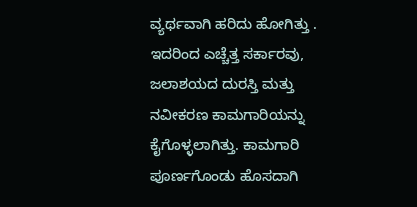ವ್ಯರ್ಥವಾಗಿ ಹರಿದು ಹೋಗಿತ್ತು . ಇದರಿಂದ ಎಚ್ಚೆತ್ತ ಸರ್ಕಾರವು, ಜಲಾಶಯದ ದುರಸ್ತಿ ಮತ್ತು ನವೀಕರಣ ಕಾಮಗಾರಿಯನ್ನು ಕೈಗೊಳ್ಳಲಾಗಿತ್ತು. ಕಾಮಗಾರಿ ಪೂರ್ಣಗೊಂಡು ಹೊಸದಾಗಿ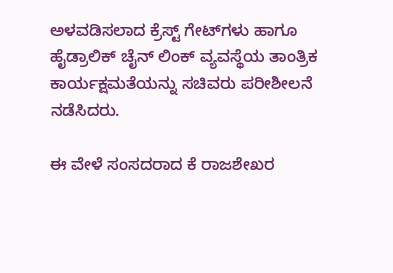ಅಳವಡಿಸಲಾದ ಕ್ರೆಸ್ಟ್‌ ಗೇಟ್‌ಗಳು ಹಾಗೂ ಹೈಡ್ರಾಲಿಕ್ ಚೈನ್ ಲಿಂಕ್ ವ್ಯವಸ್ಥೆಯ ತಾಂತ್ರಿಕ ಕಾರ್ಯಕ್ಷಮತೆಯನ್ನು ಸಚಿವರು ಪರೀಶೀಲನೆ ನಡೆಸಿದರು.

ಈ ವೇಳೆ ಸಂಸದರಾದ ಕೆ ರಾಜಶೇಖರ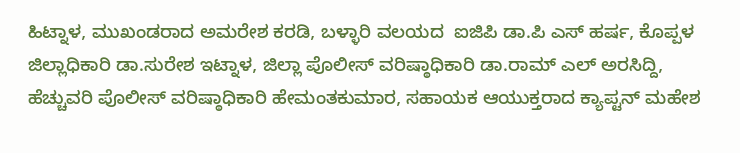ಹಿಟ್ನಾಳ, ಮುಖಂಡರಾದ ಅಮರೇಶ ಕರಡಿ, ಬಳ್ಳಾರಿ ವಲಯದ  ಐಜಿಪಿ ಡಾ.ಪಿ ಎಸ್ ಹರ್ಷ, ಕೊಪ್ಪಳ ಜಿಲ್ಲಾಧಿಕಾರಿ ಡಾ.ಸುರೇಶ ಇಟ್ನಾಳ, ಜಿಲ್ಲಾ ಪೊಲೀಸ್ ವರಿಷ್ಠಾಧಿಕಾರಿ ಡಾ.ರಾಮ್ ಎಲ್ ಅರಸಿದ್ದಿ, ಹೆಚ್ಚುವರಿ ಪೊಲೀಸ್ ವರಿಷ್ಠಾಧಿಕಾರಿ ಹೇಮಂತಕುಮಾರ, ಸಹಾಯಕ ಆಯುಕ್ತರಾದ ಕ್ಯಾಪ್ಟನ್ ಮಹೇಶ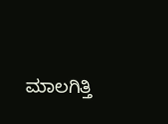ಮಾಲಗಿತ್ತಿ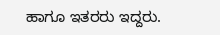ಹಾಗೂ ಇತರರು ಇದ್ದರು.